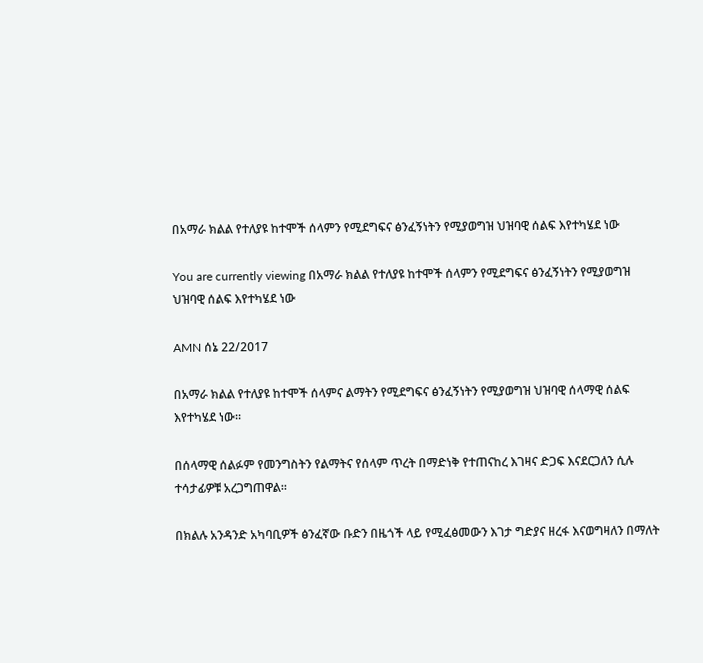በአማራ ክልል የተለያዩ ከተሞች ሰላምን የሚደግፍና ፅንፈኝነትን የሚያወግዝ ህዝባዊ ሰልፍ እየተካሄደ ነው

You are currently viewing በአማራ ክልል የተለያዩ ከተሞች ሰላምን የሚደግፍና ፅንፈኝነትን የሚያወግዝ ህዝባዊ ሰልፍ እየተካሄደ ነው

AMN ሰኔ 22/2017

በአማራ ክልል የተለያዩ ከተሞች ሰላምና ልማትን የሚደግፍና ፅንፈኝነትን የሚያወግዝ ህዝባዊ ሰላማዊ ሰልፍ እየተካሄደ ነው።

በሰላማዊ ሰልፉም የመንግስትን የልማትና የሰላም ጥረት በማድነቅ የተጠናከረ እገዛና ድጋፍ እናደርጋለን ሲሉ ተሳታፊዎቹ አረጋግጠዋል።

በክልሉ አንዳንድ አካባቢዎች ፅንፈኛው ቡድን በዜጎች ላይ የሚፈፅመውን እገታ ግድያና ዘረፋ እናወግዛለን በማለት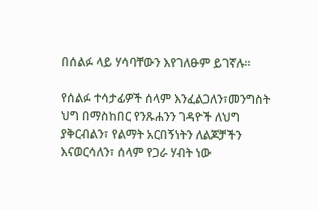በሰልፉ ላይ ሃሳባቸውን እየገለፁም ይገኛሉ።

የሰልፉ ተሳታፊዎች ሰላም እንፈልጋለን፣መንግስት ህግ በማስከበር የንጹሐንን ገዳዮች ለህግ ያቅርብልን፣ የልማት አርበኝነትን ለልጆቻችን እናወርሳለን፣ ሰላም የጋራ ሃብት ነው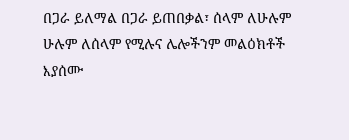በጋራ ይለማል በጋራ ይጠበቃል፣ ሰላም ለሁሉም ሁሉም ለሰላም የሚሉና ሌሎችንም መልዕክቶች እያሰሙ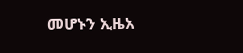መሆኑን ኢዜአ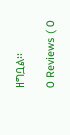ዘግቧል፡፡

0 Reviews ( 0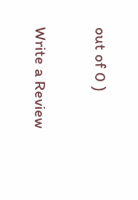out of 0 )

Write a Review